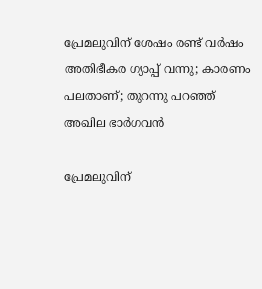പ്രേമലുവിന് ശേഷം രണ്ട് വര്‍ഷം അതിഭീകര ഗ്യാപ്പ് വന്നു; കാരണം പലതാണ്; തുറന്നു പറഞ്ഞ് അഖില ഭാര്‍ഗവന്‍

പ്രേമലുവിന്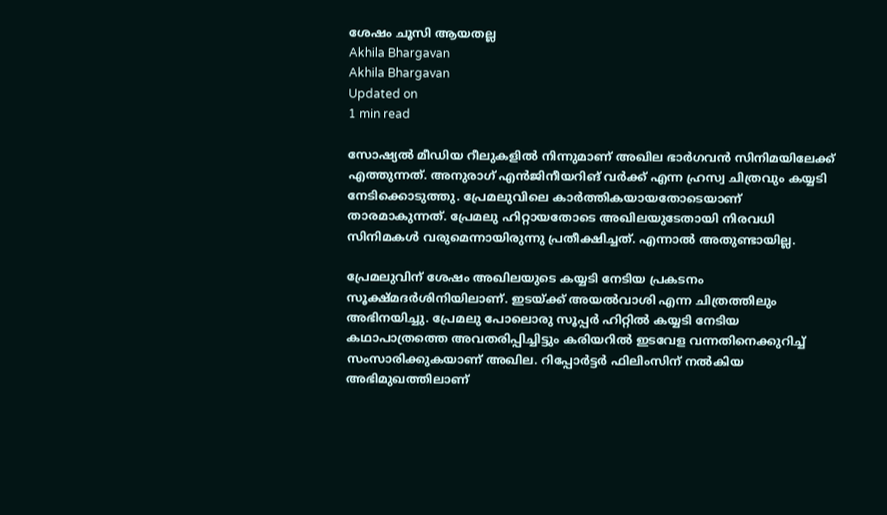ശേഷം ചൂസി ആയതല്ല
Akhila Bhargavan
Akhila Bhargavan
Updated on
1 min read

സോഷ്യല്‍ മീഡിയ റീലുകളില്‍ നിന്നുമാണ് അഖില ഭാര്‍ഗവന്‍ സിനിമയിലേക്ക് എത്തുന്നത്. അനുരാഗ് എന്‍ജിനീയറിങ് വര്‍ക്ക് എന്ന ഹ്രസ്വ ചിത്രവും കയ്യടി നേടിക്കൊടുത്തു. പ്രേമലുവിലെ കാര്‍ത്തികയായതോടെയാണ് താരമാകുന്നത്. പ്രേമലു ഹിറ്റായതോടെ അഖിലയുടേതായി നിരവധി സിനിമകള്‍ വരുമെന്നായിരുന്നു പ്രതീക്ഷിച്ചത്. എന്നാല്‍ അതുണ്ടായില്ല.

പ്രേമലുവിന് ശേഷം അഖിലയുടെ കയ്യടി നേടിയ പ്രകടനം സൂക്ഷ്മദര്‍ശിനിയിലാണ്. ഇടയ്ക്ക് അയല്‍വാശി എന്ന ചിത്രത്തിലും അഭിനയിച്ചു. പ്രേമലു പോലൊരു സൂപ്പര്‍ ഹിറ്റില്‍ കയ്യടി നേടിയ കഥാപാത്രത്തെ അവതരിപ്പിച്ചിട്ടും കരിയറില്‍ ഇടവേള വന്നതിനെക്കുറിച്ച് സംസാരിക്കുകയാണ് അഖില. റിപ്പോര്‍ട്ടര്‍ ഫിലിംസിന് നല്‍കിയ അഭിമുഖത്തിലാണ്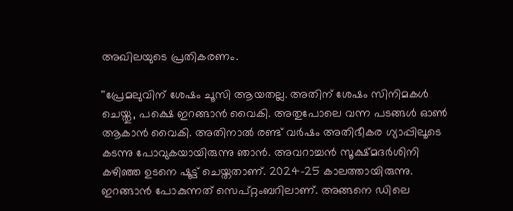അഖിലയുടെ പ്രതികരണം.

''പ്രേമലുവിന് ശേഷം ചൂസി ആയതല്ല. അതിന് ശേഷം സിനിമകള്‍ ചെയ്തു, പക്ഷെ ഇറങ്ങാന്‍ വൈകി. അതുപോലെ വന്ന പടങ്ങള്‍ ഓണ്‍ ആകാന്‍ വൈകി. അതിനാല്‍ രണ്ട് വര്‍ഷം അതിഭീകര ഗ്യാപ്പിലൂടെ കടന്നു പോവുകയായിരുന്നു ഞാന്‍. അവറാച്ചന്‍ സൂക്ഷ്മദര്‍ശിനി കഴിഞ്ഞ ഉടനെ ഷൂട്ട് ചെയ്തതാണ്. 2024-25 കാലത്തായിരുന്നു. ഇറങ്ങാന്‍ പോകുന്നത് സെപ്റ്റംബറിലാണ്. അങ്ങനെ ഡിലെ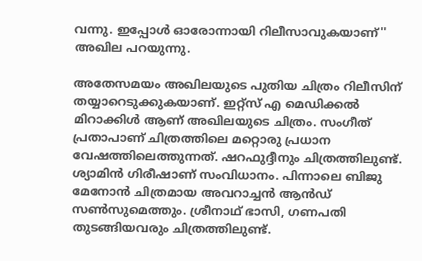വന്നു. ഇപ്പോള്‍ ഓരോന്നായി റിലീസാവുകയാണ്'' അഖില പറയുന്നു.

അതേസമയം അഖിലയുടെ പുതിയ ചിത്രം റിലീസിന് തയ്യാറെടുക്കുകയാണ്. ഇറ്റ്‌സ് എ മെഡിക്കല്‍ മിറാക്കിള്‍ ആണ് അഖിലയുടെ ചിത്രം. സംഗീത് പ്രതാപാണ് ചിത്രത്തിലെ മറ്റൊരു പ്രധാന വേഷത്തിലെത്തുന്നത്. ഷറഫുദ്ദീനും ചിത്രത്തിലുണ്ട്. ശ്യാമിന്‍ ഗിരീഷാണ് സംവിധാനം. പിന്നാലെ ബിജു മേനോന്‍ ചിത്രമായ അവറാച്ചന്‍ ആന്‍ഡ് സണ്‍സുമെത്തും. ശ്രീനാഥ് ഭാസി, ഗണപതി തുടങ്ങിയവരും ചിത്രത്തിലുണ്ട്.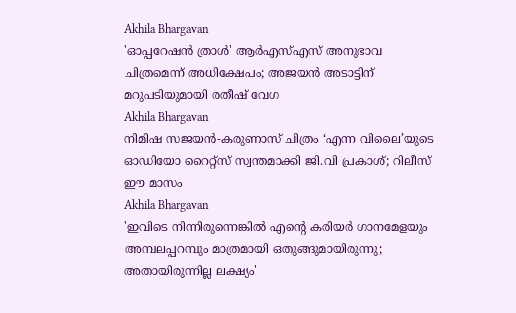Akhila Bhargavan
'ഓപ്പറേഷന്‍ ത്രാള്‍' ആര്‍എസ്എസ് അനുഭാവ ചിത്രമെന്ന് അധിക്ഷേപം; അജയന്‍ അടാട്ടിന് മറുപടിയുമായി രതീഷ് വേഗ
Akhila Bhargavan
നിമിഷ സജയൻ-കരുണാസ് ചിത്രം ‘എന്ന വിലൈ’യുടെ ഓഡിയോ റൈറ്റ്സ് സ്വന്തമാക്കി ജി.വി പ്രകാശ്; റിലീസ് ഈ മാസം
Akhila Bhargavan
'ഇവിടെ നിന്നിരുന്നെങ്കിൽ എന്റെ ‌‍കരിയർ ഗാനമേളയും അമ്പലപ്പറമ്പും മാത്രമായി ഒതുങ്ങുമായിരുന്നു; അതായിരുന്നില്ല ലക്ഷ്യം'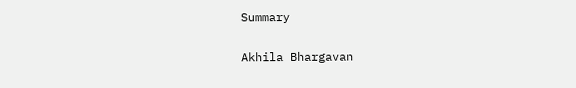Summary

Akhila Bhargavan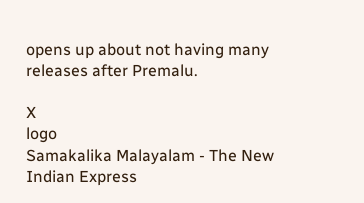opens up about not having many releases after Premalu.

X
logo
Samakalika Malayalam - The New Indian Express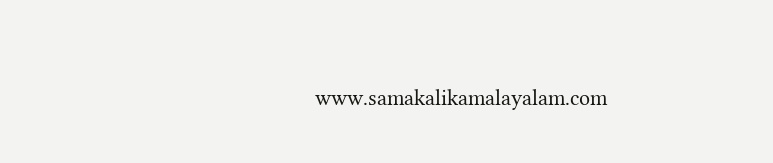www.samakalikamalayalam.com